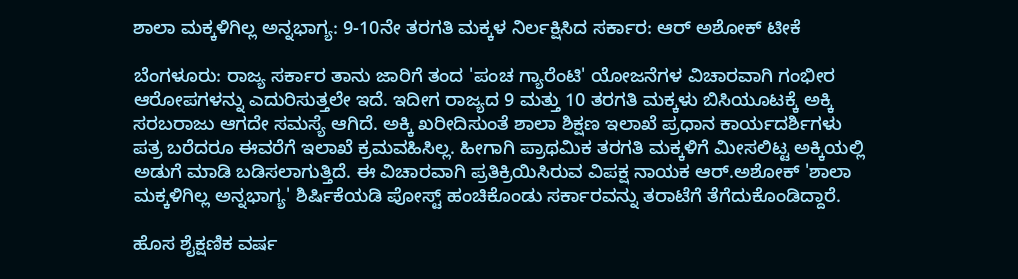ಶಾಲಾ ಮಕ್ಕಳಿಗಿಲ್ಲ ಅನ್ನಭಾಗ್ಯ: 9-10ನೇ ತರಗತಿ ಮಕ್ಕಳ ನಿರ್ಲಕ್ಷಿಸಿದ ಸರ್ಕಾರ: ಆರ್ ಅಶೋಕ್ ಟೀಕೆ

ಬೆಂಗಳೂರು: ರಾಜ್ಯ ಸರ್ಕಾರ ತಾನು ಜಾರಿಗೆ ತಂದ 'ಪಂಚ ಗ್ಯಾರೆಂಟಿ' ಯೋಜನೆಗಳ ವಿಚಾರವಾಗಿ ಗಂಭೀರ ಆರೋಪಗಳನ್ನು ಎದುರಿಸುತ್ತಲೇ ಇದೆ. ಇದೀಗ ರಾಜ್ಯದ 9 ಮತ್ತು 10 ತರಗತಿ ಮಕ್ಕಳು ಬಿಸಿಯೂಟಕ್ಕೆ ಅಕ್ಕಿ ಸರಬರಾಜು ಆಗದೇ ಸಮಸ್ಯೆ ಆಗಿದೆ. ಅಕ್ಕಿ ಖರೀದಿಸುಂತೆ ಶಾಲಾ ಶಿಕ್ಷಣ ಇಲಾಖೆ ಪ್ರಧಾನ ಕಾರ್ಯದರ್ಶಿಗಳು ಪತ್ರ ಬರೆದರೂ ಈವರೆಗೆ ಇಲಾಖೆ ಕ್ರಮವಹಿಸಿಲ್ಲ. ಹೀಗಾಗಿ ಪ್ರಾಥಮಿಕ ತರಗತಿ ಮಕ್ಕಳಿಗೆ ಮೀಸಲಿಟ್ಟ ಅಕ್ಕಿಯಲ್ಲಿ ಅಡುಗೆ ಮಾಡಿ ಬಡಿಸಲಾಗುತ್ತಿದೆ. ಈ ವಿಚಾರವಾಗಿ ಪ್ರತಿಕ್ರಿಯಿಸಿರುವ ವಿಪಕ್ಷ ನಾಯಕ ಆರ್.ಅಶೋಕ್ 'ಶಾಲಾ ಮಕ್ಕಳಿಗಿಲ್ಲ ಅನ್ನಭಾಗ್ಯ' ಶಿರ್ಷಿಕೆಯಡಿ ಪೋಸ್ಟ್ ಹಂಚಿಕೊಂಡು ಸರ್ಕಾರವನ್ನು ತರಾಟೆಗೆ ತೆಗೆದುಕೊಂಡಿದ್ದಾರೆ.

ಹೊಸ ಶೈಕ್ಷಣಿಕ ವರ್ಷ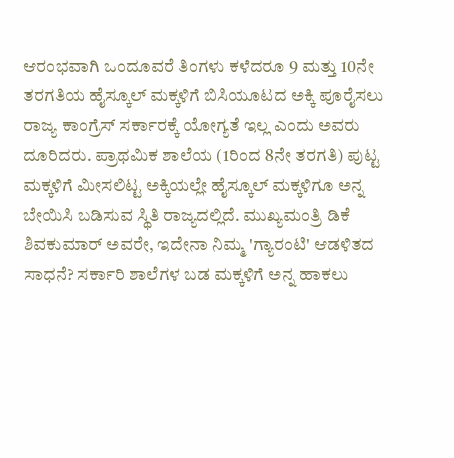ಆರಂಭವಾಗಿ ಒಂದೂವರೆ ತಿಂಗಳು ಕಳೆದರೂ 9 ಮತ್ತು 10ನೇ ತರಗತಿಯ ಹೈಸ್ಕೂಲ್ ಮಕ್ಕಳಿಗೆ ಬಿಸಿಯೂಟದ ಅಕ್ಕಿ ಪೂರೈಸಲು ರಾಜ್ಯ ಕಾಂಗ್ರೆಸ್ ಸರ್ಕಾರಕ್ಕೆ ಯೋಗ್ಯತೆ ಇಲ್ಲ ಎಂದು ಅವರು ದೂರಿದರು. ಪ್ರಾಥಮಿಕ ಶಾಲೆಯ (1ರಿಂದ 8ನೇ ತರಗತಿ) ಪುಟ್ಟ ಮಕ್ಕಳಿಗೆ ಮೀಸಲಿಟ್ಟ ಅಕ್ಕಿಯಲ್ಲೇ ಹೈಸ್ಕೂಲ್ ಮಕ್ಕಳಿಗೂ ಅನ್ನ ಬೇಯಿಸಿ ಬಡಿಸುವ ಸ್ಥಿತಿ ರಾಜ್ಯದಲ್ಲಿದೆ. ಮುಖ್ಯಮಂತ್ರಿ ಡಿಕೆ ಶಿವಕುಮಾರ್ ಅವರೇ, ಇದೇನಾ ನಿಮ್ಮ 'ಗ್ಯಾರಂಟಿ' ಆಡಳಿತದ ಸಾಧನೆ? ಸರ್ಕಾರಿ ಶಾಲೆಗಳ ಬಡ ಮಕ್ಕಳಿಗೆ ಅನ್ನ ಹಾಕಲು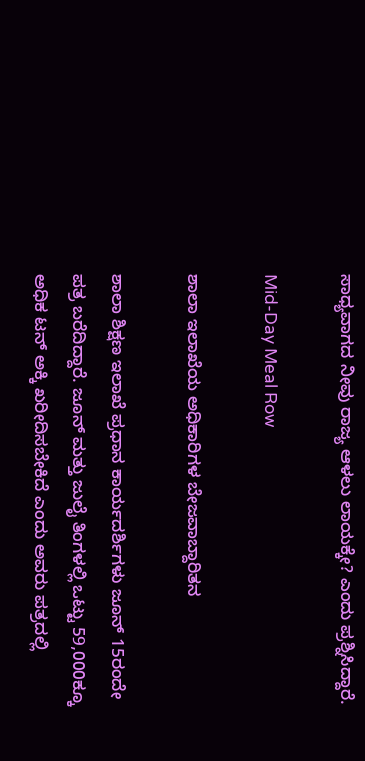ಸಾಧ್ಯವಾಗದ ನೀವು ರಾಜ್ಯ ಆಳಲು ಲಾಯಕ್ಕೇ? ಎಂದು ಪ್ರಶ್ನಿಸಿದ್ದಾರೆ.

Mid-Day Meal Row

ಶಾಲಾ ಇಲಾಖೆಯ ಅಧಿಕಾರಿಗಳ ಬೇಜವಾಬ್ದಾರಿತನ

ಶಾಲಾ ಶಿಕ್ಷಣ ಇಲಾಖೆ ಪ್ರಧಾನ ಕಾರ್ಯದರ್ಶಿಗಳು ಜೂನ್ 15ರಂದೇ ಪತ್ರ ಬರೆದಿದ್ದಾರೆ. ಜೂನ್ ಮತ್ತು ಜುಲೈ ತಿಂಗಳಲ್ಲಿ ಒಟ್ಟು 59,000ಕ್ಕೂ ಅಧಿಕ ಟನ್ ಅಕ್ಕಿ ಖರೀದಿಸಬೇಕಿದೆ ಎಂದು ಅವರು ಪತ್ರದಲ್ಲಿ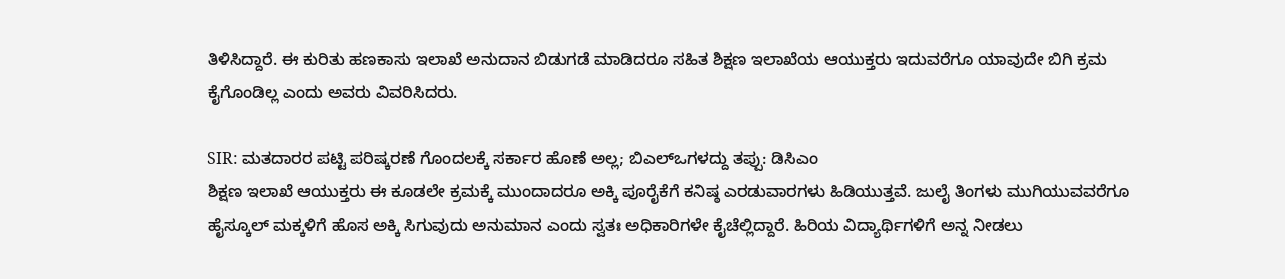ತಿಳಿಸಿದ್ದಾರೆ. ಈ ಕುರಿತು ಹಣಕಾಸು ಇಲಾಖೆ ಅನುದಾನ ಬಿಡುಗಡೆ ಮಾಡಿದರೂ ಸಹಿತ ಶಿಕ್ಷಣ ಇಲಾಖೆಯ ಆಯುಕ್ತರು ಇದುವರೆಗೂ ಯಾವುದೇ ಬಿಗಿ ಕ್ರಮ ಕೈಗೊಂಡಿಲ್ಲ ಎಂದು ಅವರು ವಿವರಿಸಿದರು.

SIR: ಮತದಾರರ ಪಟ್ಟಿ ಪರಿಷ್ಕರಣೆ ಗೊಂದಲಕ್ಕೆ ಸರ್ಕಾರ ಹೊಣೆ ಅಲ್ಲ; ಬಿಎಲ್‌ಒಗಳದ್ದು ತಪ್ಪು: ಡಿಸಿಎಂ
ಶಿಕ್ಷಣ ಇಲಾಖೆ ಆಯುಕ್ತರು ಈ ಕೂಡಲೇ ಕ್ರಮಕ್ಕೆ ಮುಂದಾದರೂ ಅಕ್ಕಿ ಪೂರೈಕೆಗೆ ಕನಿಷ್ಠ ಎರಡುವಾರಗಳು ಹಿಡಿಯುತ್ತವೆ. ಜುಲೈ ತಿಂಗಳು ಮುಗಿಯುವವರೆಗೂ ಹೈಸ್ಕೂಲ್ ಮಕ್ಕಳಿಗೆ ಹೊಸ ಅಕ್ಕಿ ಸಿಗುವುದು ಅನುಮಾನ ಎಂದು ಸ್ವತಃ ಅಧಿಕಾರಿಗಳೇ ಕೈಚೆಲ್ಲಿದ್ದಾರೆ. ಹಿರಿಯ ವಿದ್ಯಾರ್ಥಿಗಳಿಗೆ ಅನ್ನ ನೀಡಲು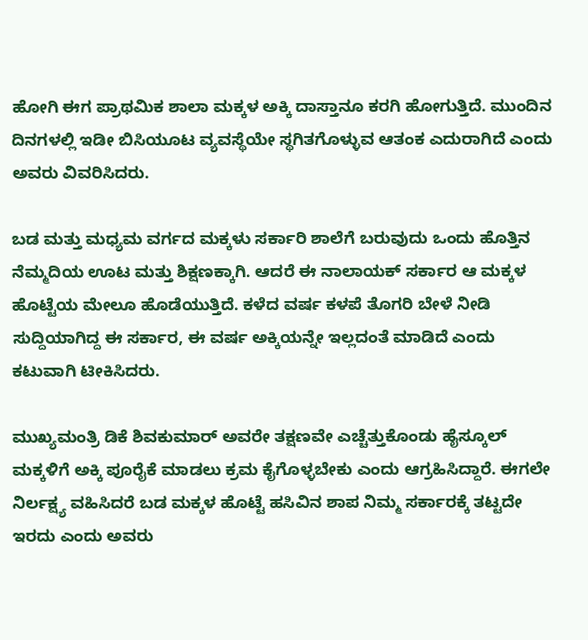ಹೋಗಿ ಈಗ ಪ್ರಾಥಮಿಕ ಶಾಲಾ ಮಕ್ಕಳ ಅಕ್ಕಿ ದಾಸ್ತಾನೂ ಕರಗಿ ಹೋಗುತ್ತಿದೆ. ಮುಂದಿನ ದಿನಗಳಲ್ಲಿ ಇಡೀ ಬಿಸಿಯೂಟ ವ್ಯವಸ್ಥೆಯೇ ಸ್ಥಗಿತಗೊಳ್ಳುವ ಆತಂಕ ಎದುರಾಗಿದೆ ಎಂದು ಅವರು ವಿವರಿಸಿದರು.

ಬಡ ಮತ್ತು ಮಧ್ಯಮ ವರ್ಗದ ಮಕ್ಕಳು ಸರ್ಕಾರಿ ಶಾಲೆಗೆ ಬರುವುದು ಒಂದು ಹೊತ್ತಿನ ನೆಮ್ಮದಿಯ ಊಟ ಮತ್ತು ಶಿಕ್ಷಣಕ್ಕಾಗಿ. ಆದರೆ ಈ ನಾಲಾಯಕ್ ಸರ್ಕಾರ ಆ ಮಕ್ಕಳ ಹೊಟ್ಟೆಯ ಮೇಲೂ ಹೊಡೆಯುತ್ತಿದೆ. ಕಳೆದ ವರ್ಷ ಕಳಪೆ ತೊಗರಿ ಬೇಳೆ ನೀಡಿ ಸುದ್ದಿಯಾಗಿದ್ದ ಈ ಸರ್ಕಾರ, ಈ ವರ್ಷ ಅಕ್ಕಿಯನ್ನೇ ಇಲ್ಲದಂತೆ ಮಾಡಿದೆ ಎಂದು ಕಟುವಾಗಿ ಟೀಕಿಸಿದರು.

ಮುಖ್ಯಮಂತ್ರಿ ಡಿಕೆ ಶಿವಕುಮಾರ್ ಅವರೇ ತಕ್ಷಣವೇ ಎಚ್ಚೆತ್ತುಕೊಂಡು ಹೈಸ್ಕೂಲ್ ಮಕ್ಕಳಿಗೆ ಅಕ್ಕಿ ಪೂರೈಕೆ ಮಾಡಲು ಕ್ರಮ ಕೈಗೊಳ್ಳಬೇಕು ಎಂದು ಆಗ್ರಹಿಸಿದ್ದಾರೆ. ಈಗಲೇ ನಿರ್ಲಕ್ಷ್ಯ ವಹಿಸಿದರೆ ಬಡ ಮಕ್ಕಳ ಹೊಟ್ಟೆ ಹಸಿವಿನ ಶಾಪ ನಿಮ್ಮ ಸರ್ಕಾರಕ್ಕೆ ತಟ್ಟದೇ ಇರದು ಎಂದು ಅವರು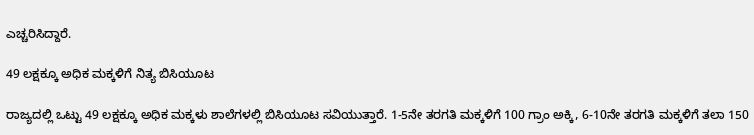ಎಚ್ಚರಿಸಿದ್ದಾರೆ.

49 ಲಕ್ಷಕ್ಕೂ ಅಧಿಕ ಮಕ್ಕಳಿಗೆ ನಿತ್ಯ ಬಿಸಿಯೂಟ

ರಾಜ್ಯದಲ್ಲಿ ಒಟ್ಟು 49 ಲಕ್ಷಕ್ಕೂ ಅಧಿಕ ಮಕ್ಕಳು ಶಾಲೆಗಳಲ್ಲಿ ಬಿಸಿಯೂಟ ಸವಿಯುತ್ತಾರೆ. 1-5ನೇ ತರಗತಿ ಮಕ್ಕಳಿಗೆ 100 ಗ್ರಾಂ ಅಕ್ಕಿ, 6-10ನೇ ತರಗತಿ ಮಕ್ಕಳಿಗೆ ತಲಾ 150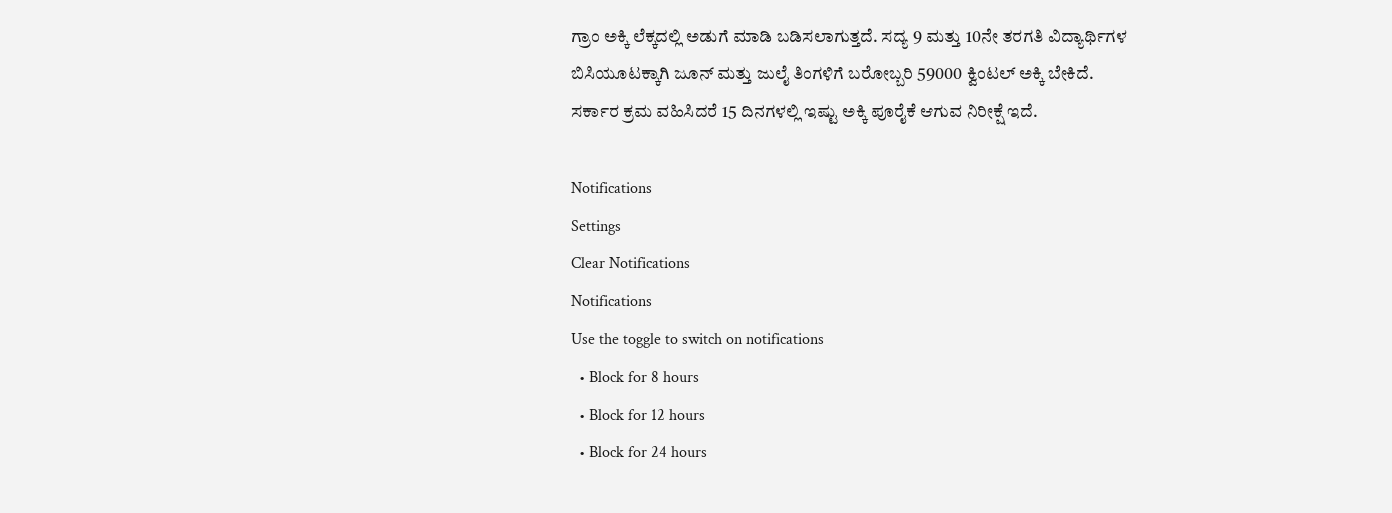ಗ್ರಾಂ ಅಕ್ಕಿ ಲೆಕ್ಕದಲ್ಲಿ ಅಡುಗೆ ಮಾಡಿ ಬಡಿಸಲಾಗುತ್ತದೆ. ಸದ್ಯ 9 ಮತ್ತು 10ನೇ ತರಗತಿ ವಿದ್ಯಾರ್ಥಿಗಳ ಬಿಸಿಯೂಟಕ್ಕಾಗಿ ಜೂನ್ ಮತ್ತು ಜುಲೈ ತಿಂಗಳಿಗೆ ಬರೋಬ್ಬರಿ 59000 ಕ್ವಿಂಟಲ್ ಅಕ್ಕಿ ಬೇಕಿದೆ. ಸರ್ಕಾರ ಕ್ರಮ ವಹಿಸಿದರೆ 15 ದಿನಗಳಲ್ಲಿ ಇಷ್ಟು ಅಕ್ಕಿ ಪೂರೈಕೆ ಆಗುವ ನಿರೀಕ್ಷೆ ಇದೆ.

Notifications
Settings
Clear Notifications
Notifications
Use the toggle to switch on notifications
  • Block for 8 hours
  • Block for 12 hours
  • Block for 24 hours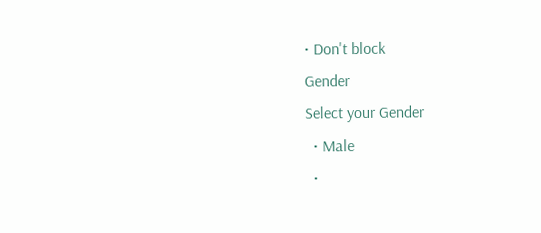• Don't block
Gender
Select your Gender
  • Male
  •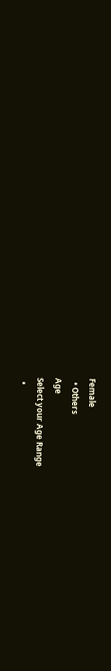Female
  • Others
Age
Select your Age Range
  •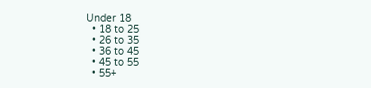Under 18
  • 18 to 25
  • 26 to 35
  • 36 to 45
  • 45 to 55
  • 55+